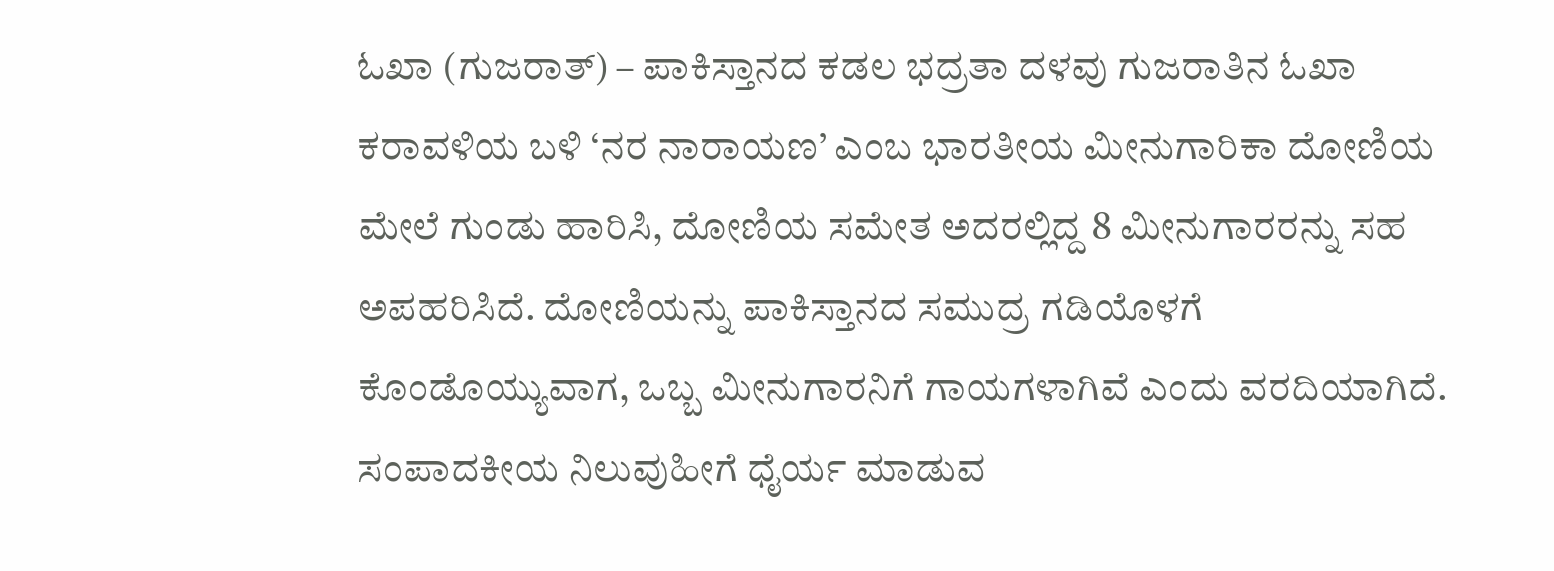ಓಖಾ (ಗುಜರಾತ್) – ಪಾಕಿಸ್ತಾನದ ಕಡಲ ಭದ್ರತಾ ದಳವು ಗುಜರಾತಿನ ಓಖಾ ಕರಾವಳಿಯ ಬಳಿ ‘ನರ ನಾರಾಯಣ’ ಎಂಬ ಭಾರತೀಯ ಮೀನುಗಾರಿಕಾ ದೋಣಿಯ ಮೇಲೆ ಗುಂಡು ಹಾರಿಸಿ, ದೋಣಿಯ ಸಮೇತ ಅದರಲ್ಲಿದ್ದ 8 ಮೀನುಗಾರರನ್ನು ಸಹ ಅಪಹರಿಸಿದೆ. ದೋಣಿಯನ್ನು ಪಾಕಿಸ್ತಾನದ ಸಮುದ್ರ ಗಡಿಯೊಳಗೆ ಕೊಂಡೊಯ್ಯುವಾಗ, ಒಬ್ಬ ಮೀನುಗಾರನಿಗೆ ಗಾಯಗಳಾಗಿವೆ ಎಂದು ವರದಿಯಾಗಿದೆ.
ಸಂಪಾದಕೀಯ ನಿಲುವುಹೀಗೆ ಧೈರ್ಯ ಮಾಡುವ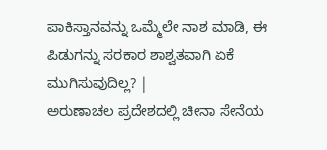ಪಾಕಿಸ್ತಾನವನ್ನು ಒಮ್ಮೆಲೇ ನಾಶ ಮಾಡಿ, ಈ ಪಿಡುಗನ್ನು ಸರಕಾರ ಶಾಶ್ವತವಾಗಿ ಏಕೆ ಮುಗಿಸುವುದಿಲ್ಲ? |
ಅರುಣಾಚಲ ಪ್ರದೇಶದಲ್ಲಿ ಚೀನಾ ಸೇನೆಯ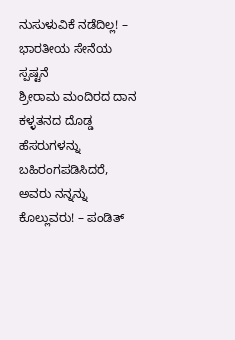ನುಸುಳುವಿಕೆ ನಡೆದಿಲ್ಲ! – ಭಾರತೀಯ ಸೇನೆಯ ಸ್ಪಷ್ಟನೆ
ಶ್ರೀರಾಮ ಮಂದಿರದ ದಾನ ಕಳ್ಳತನದ ದೊಡ್ಡ ಹೆಸರುಗಳನ್ನು ಬಹಿರಂಗಪಡಿಸಿದರೆ, ಅವರು ನನ್ನನ್ನು ಕೊಲ್ಲುವರು! – ಪಂಡಿತ್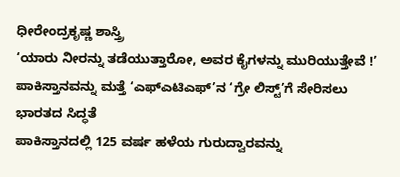ಧೀರೇಂದ್ರಕೃಷ್ಣ ಶಾಸ್ತ್ರಿ
‘ಯಾರು ನೀರನ್ನು ತಡೆಯುತ್ತಾರೋ, ಅವರ ಕೈಗಳನ್ನು ಮುರಿಯುತ್ತೇವೆ !’
ಪಾಕಿಸ್ತಾನವನ್ನು ಮತ್ತೆ ‘ಎಫ್ಎಟಿಎಫ್’ನ ‘ಗ್ರೇ ಲಿಸ್ಟ್’ಗೆ ಸೇರಿಸಲು ಭಾರತದ ಸಿದ್ಧತೆ
ಪಾಕಿಸ್ತಾನದಲ್ಲಿ 125 ವರ್ಷ ಹಳೆಯ ಗುರುದ್ವಾರವನ್ನು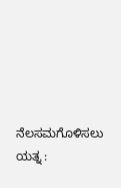ನೆಲಸಮಗೊಳಿಸಲು ಯತ್ನ :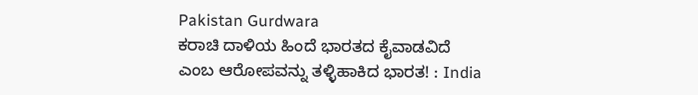Pakistan Gurdwara
ಕರಾಚಿ ದಾಳಿಯ ಹಿಂದೆ ಭಾರತದ ಕೈವಾಡವಿದೆ ಎಂಬ ಆರೋಪವನ್ನು ತಳ್ಳಿಹಾಕಿದ ಭಾರತ! : India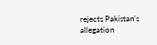rejects Pakistan’s allegation